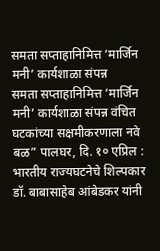समता सप्ताहानिमित्त ‘मार्जिन मनी’ कार्यशाळा संपन्न
समता सप्ताहानिमित्त ‘मार्जिन मनी’ कार्यशाळा संपन्न वंचित घटकांच्या सक्षमीकरणाला नवे बळ” पालघर, दि. १० एप्रिल : भारतीय राज्यघटनेचे शिल्पकार डॉ. बाबासाहेब आंबेडकर यांनी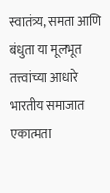स्वातंत्र्य, समता आणि बंधुता या मूलभूत तत्त्वांच्या आधारे भारतीय समाजात एकात्मता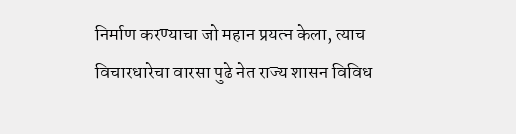निर्माण करण्याचा जो महान प्रयत्न केला, त्याच विचारधारेचा वारसा पुढे नेत राज्य शासन विविध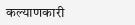कल्याणकारी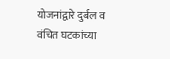योजनांद्वारे दुर्बल व वंचित घटकांच्या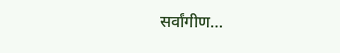सर्वांगीण…